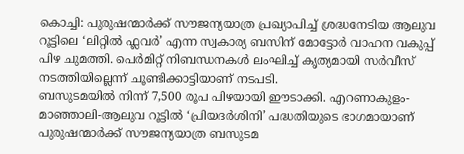കൊച്ചി: പുരുഷന്മാർക്ക് സൗജന്യയാത്ര പ്രഖ്യാപിച്ച് ശ്രദ്ധനേടിയ ആലുവ റൂട്ടിലെ ‘ലിറ്റിൽ ഫ്ലവർ’ എന്ന സ്വകാര്യ ബസിന് മോട്ടോർ വാഹന വകുപ്പ് പിഴ ചുമത്തി. പെർമിറ്റ് നിബന്ധനകൾ ലംഘിച്ച് കൃത്യമായി സർവീസ് നടത്തിയില്ലെന്ന് ചൂണ്ടിക്കാട്ടിയാണ് നടപടി.
ബസുടമയിൽ നിന്ന് 7,500 രൂപ പിഴയായി ഈടാക്കി. എറണാകുളം-മാഞ്ഞാലി-ആലുവ റൂട്ടിൽ ‘പ്രിയദർശിനി’ പദ്ധതിയുടെ ഭാഗമായാണ് പുരുഷന്മാർക്ക് സൗജന്യയാത്ര ബസുടമ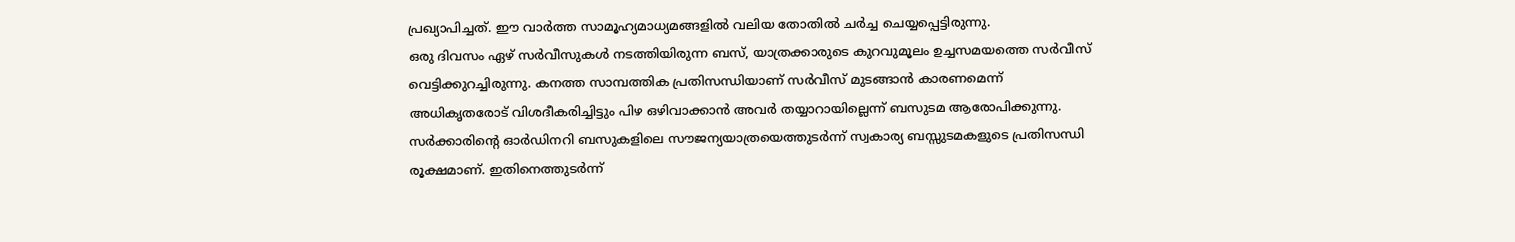പ്രഖ്യാപിച്ചത്. ഈ വാർത്ത സാമൂഹ്യമാധ്യമങ്ങളിൽ വലിയ തോതിൽ ചർച്ച ചെയ്യപ്പെട്ടിരുന്നു.
ഒരു ദിവസം ഏഴ് സർവീസുകൾ നടത്തിയിരുന്ന ബസ്, യാത്രക്കാരുടെ കുറവുമൂലം ഉച്ചസമയത്തെ സർവീസ് വെട്ടിക്കുറച്ചിരുന്നു. കനത്ത സാമ്പത്തിക പ്രതിസന്ധിയാണ് സർവീസ് മുടങ്ങാൻ കാരണമെന്ന് അധികൃതരോട് വിശദീകരിച്ചിട്ടും പിഴ ഒഴിവാക്കാൻ അവർ തയ്യാറായില്ലെന്ന് ബസുടമ ആരോപിക്കുന്നു.
സർക്കാരിന്റെ ഓർഡിനറി ബസുകളിലെ സൗജന്യയാത്രയെത്തുടർന്ന് സ്വകാര്യ ബസ്സുടമകളുടെ പ്രതിസന്ധി രൂക്ഷമാണ്. ഇതിനെത്തുടർന്ന്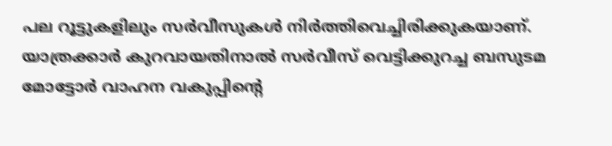പല റൂട്ടുകളിലും സർവീസുകൾ നിർത്തിവെച്ചിരിക്കുകയാണ്.
യാത്രക്കാർ കുറവായതിനാൽ സർവീസ് വെട്ടിക്കുറച്ച ബസുടമ മോട്ടോർ വാഹന വകുപ്പിന്റെ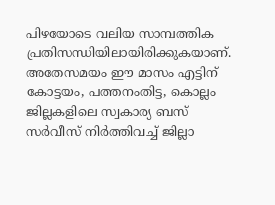പിഴയോടെ വലിയ സാമ്പത്തിക പ്രതിസന്ധിയിലായിരിക്കുകയാണ്.
അതേസമയം ഈ മാസം എട്ടിന് കോട്ടയം, പത്തനംതിട്ട, കൊല്ലം ജില്ലകളിലെ സ്വകാര്യ ബസ് സർവീസ് നിർത്തിവച്ച് ജില്ലാ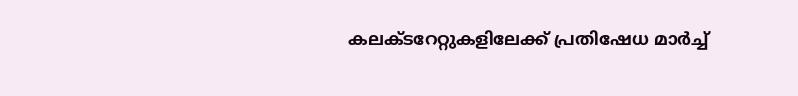കലക്ടറേറ്റുകളിലേക്ക് പ്രതിഷേധ മാർച്ച്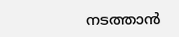നടത്താൻ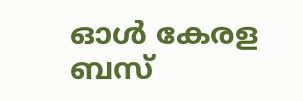ഓൾ കേരള ബസ്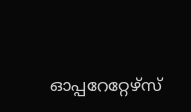ഓപ്പറേറ്റേഴ്സ്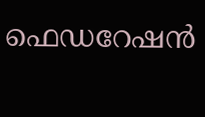ഫെഡറേഷൻ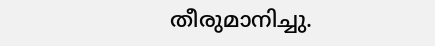തീരുമാനിച്ചു.